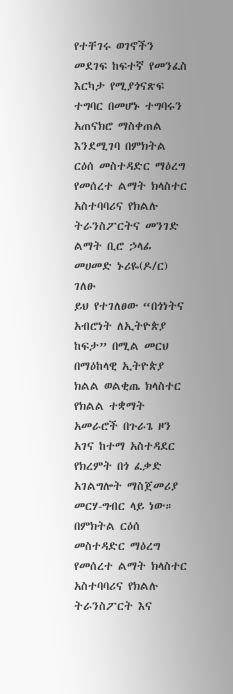የተቸገሩ ወገኖችን መደገፍ ከፍተኛ የመንፈስ እርካታ የሚያጎናጽፍ ተግባር በመሆኑ ተግባሩን አጠናክሮ ማስቀጠል እንደሚገባ በምክትል ርዕሰ መስተዳድር ማዕረግ የመሰረተ ልማት ክላስተር አስተባባሪና የክልሉ ትራንስፖርትና መንገድ ልማት ቢሮ ኃላፊ መሀመድ ኑሪዬ(ዶ/ር) ገለፁ
ይህ የተገለፀው “በጎነትና አብሮነት ለኢትዮጵያ ከፍታ” በሚል መርህ በማዕከላዊ ኢትዮጵያ ክልል ወልቂጤ ክላስተር የክልል ተቋማት አመራሮች በጉራጌ ዞን አገና ከተማ አስተዳደር የክረምት በጎ ፈቃድ አገልግሎት ማስጀመሪያ መርሃ-ግብር ላይ ነው።
በምክትል ርዕሰ መስተዳድር ማዕረግ የመሰረተ ልማት ክላስተር አስተባባሪና የክልሉ ትራንስፖርት እና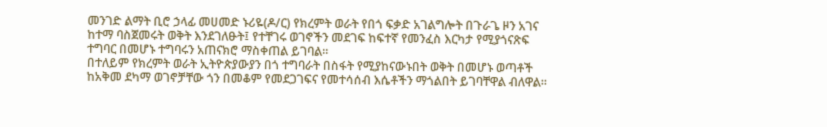መንገድ ልማት ቢሮ ኃላፊ መሀመድ ኑሪዬ(ዶ/ር) የክረምት ወራት የበጎ ፍቃድ አገልግሎት በጉራጌ ዞን አገና ከተማ ባስጀመሩት ወቅት እንደገለፁት፤ የተቸገሩ ወገኖችን መደገፍ ከፍተኛ የመንፈስ እርካታ የሚያጎናጽፍ ተግባር በመሆኑ ተግባሩን አጠናክሮ ማስቀጠል ይገባል።
በተለይም የክረምት ወራት ኢትዮጵያውያን በጎ ተግባራት በስፋት የሚያከናውኑበት ወቅት በመሆኑ ወጣቶች ከአቅመ ደካማ ወገኖቻቸው ጎን በመቆም የመደጋገፍና የመተሳሰብ እሴቶችን ማጎልበት ይገባቸዋል ብለዋል።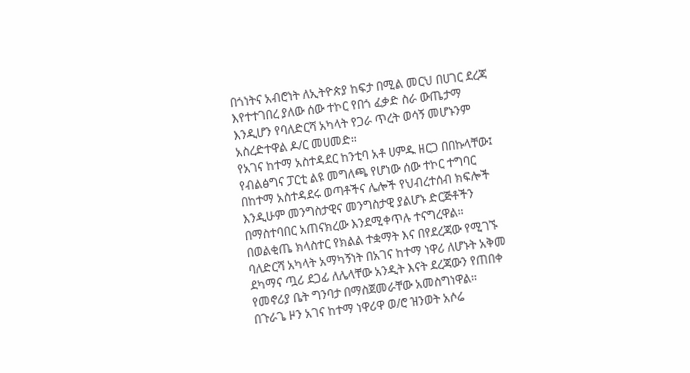በጎነትና አብሮነት ለኢትዮጵያ ከፍታ በሚል መርህ በሀገር ደረጃ እየተተገበረ ያለው ሰው ተኮር የበጎ ፈቃድ ስራ ውጤታማ እንዲሆን የባለድርሻ አካላት የጋራ ጥረት ወሳኝ መሆኑንም አስረድተዋል ዶ/ር መሀመድ።
የአገና ከተማ አስተዳደር ከንቲባ አቶ ሀምዱ ዘርጋ በበኩላቸው፤ የብልፅግና ፓርቲ ልዩ መግለጫ የሆነው ሰው ተኮር ተግባር በከተማ አስተዳደሩ ወጣቶችና ሌሎች የህብረተሰብ ክፍሎች እንዲሁም መንግስታዊና መንግስታዊ ያልሆኑ ድርጅቶችን በማስተባበር አጠናክረው እንደሚቀጥሉ ተናግረዋል።
በወልቂጤ ክላስተር የክልል ተቋማት እና በየደረጃው የሚገኙ ባለድርሻ አካላት አማካኝነት በአገና ከተማ ነዋሪ ለሆኑት አቅመ ደካማና ጧሪ ደጋፊ ለሌላቸው አንዲት እናት ደረጃውን የጠበቀ የመኖሪያ ቤት ግንባታ በማስጀመራቸው አመስግነዋል።
በጉራጌ ዞን አገና ከተማ ነዋሪዋ ወ/ሮ ዝንወት አሶሬ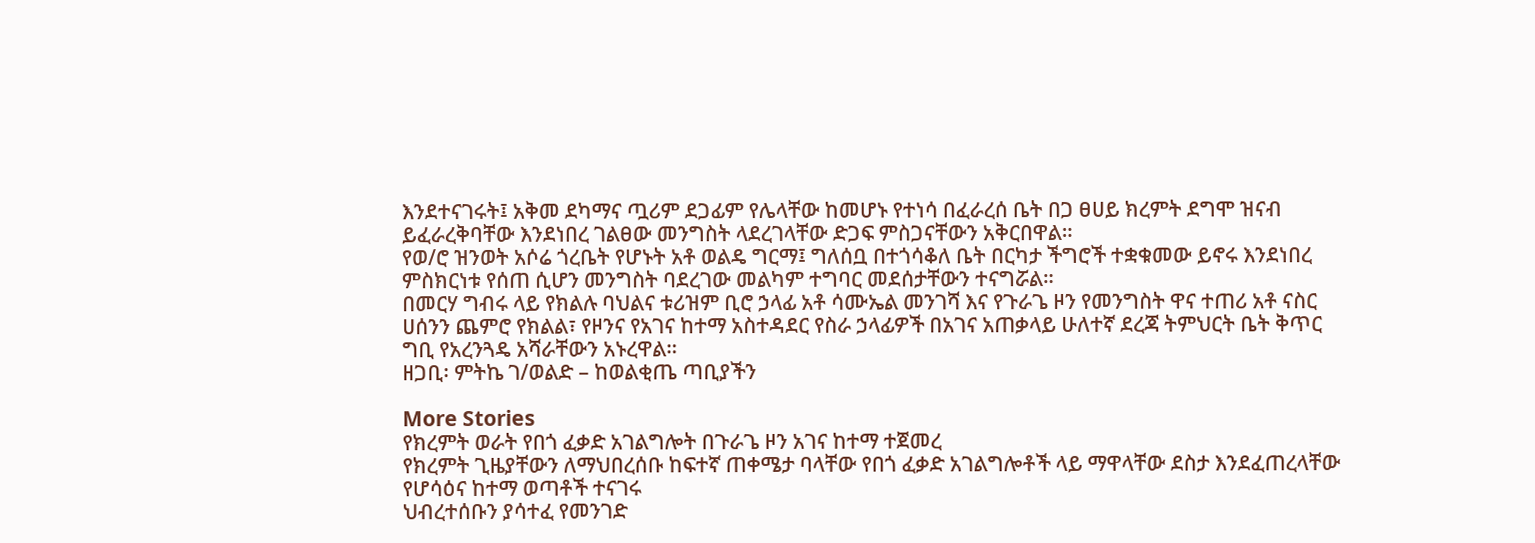እንደተናገሩት፤ አቅመ ደካማና ጧሪም ደጋፊም የሌላቸው ከመሆኑ የተነሳ በፈራረሰ ቤት በጋ ፀሀይ ክረምት ደግሞ ዝናብ ይፈራረቅባቸው እንደነበረ ገልፀው መንግስት ላደረገላቸው ድጋፍ ምስጋናቸውን አቅርበዋል።
የወ/ሮ ዝንወት አሶሬ ጎረቤት የሆኑት አቶ ወልዴ ግርማ፤ ግለሰቧ በተጎሳቆለ ቤት በርካታ ችግሮች ተቋቁመው ይኖሩ እንደነበረ ምስክርነቱ የሰጠ ሲሆን መንግስት ባደረገው መልካም ተግባር መደሰታቸውን ተናግሯል።
በመርሃ ግብሩ ላይ የክልሉ ባህልና ቱሪዝም ቢሮ ኃላፊ አቶ ሳሙኤል መንገሻ እና የጉራጌ ዞን የመንግስት ዋና ተጠሪ አቶ ናስር ሀሰንን ጨምሮ የክልል፣ የዞንና የአገና ከተማ አስተዳደር የስራ ኃላፊዎች በአገና አጠቃላይ ሁለተኛ ደረጃ ትምህርት ቤት ቅጥር ግቢ የአረንጓዴ አሻራቸውን አኑረዋል።
ዘጋቢ፡ ምትኬ ገ/ወልድ – ከወልቂጤ ጣቢያችን

More Stories
የክረምት ወራት የበጎ ፈቃድ አገልግሎት በጉራጌ ዞን አገና ከተማ ተጀመረ
የክረምት ጊዜያቸውን ለማህበረሰቡ ከፍተኛ ጠቀሜታ ባላቸው የበጎ ፈቃድ አገልግሎቶች ላይ ማዋላቸው ደስታ እንደፈጠረላቸው የሆሳዕና ከተማ ወጣቶች ተናገሩ
ህብረተሰቡን ያሳተፈ የመንገድ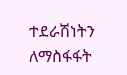ተደራሽነትን ለማስፋፋት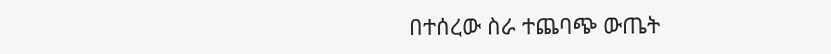በተሰረው ስራ ተጨባጭ ውጤት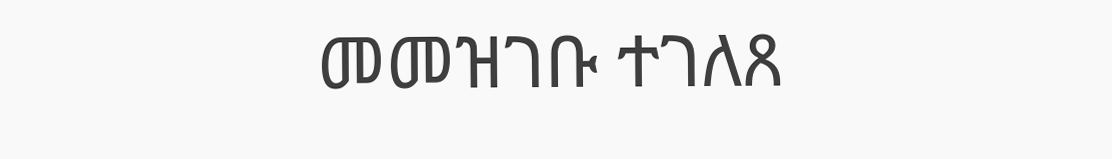መመዝገቡ ተገለጸ